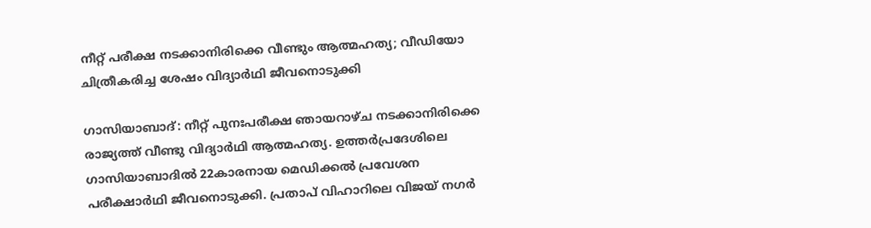നീറ്റ് പരീക്ഷ നടക്കാനിരിക്കെ വീണ്ടും ആത്മഹത്യ; വീഡിയോ ചിത്രീകരിച്ച ശേഷം വിദ്യാർഥി ജീവനൊടുക്കി

ഗാസിയാബാദ്: നീറ്റ് പുനഃപരീക്ഷ ഞായറാഴ്ച നടക്കാനിരിക്കെ രാജ്യത്ത് വീണ്ടു വിദ്യാർഥി ആത്മഹത്യ. ഉത്തർപ്രദേശിലെ ഗാസിയാബാദിൽ 22കാരനായ മെഡിക്കൽ പ്രവേശന പരീക്ഷാർഥി ജീവനൊടുക്കി. പ്രതാപ് വിഹാറിലെ വിജയ് നഗർ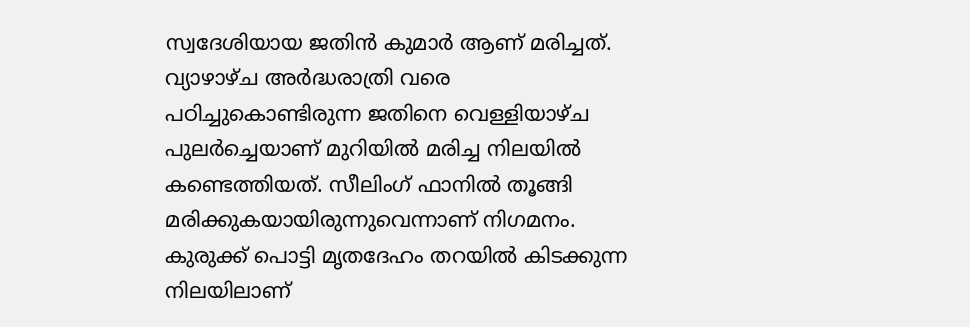സ്വദേശിയായ ജതിൻ കുമാർ ആണ് മരിച്ചത്. വ്യാഴാഴ്ച അർദ്ധരാത്രി വരെ പഠിച്ചുകൊണ്ടിരുന്ന ജതിനെ വെള്ളിയാഴ്ച പുലർച്ചെയാണ് മുറിയിൽ മരിച്ച നിലയിൽ കണ്ടെത്തിയത്. സീലിംഗ് ഫാനിൽ തൂങ്ങി മരിക്കുകയായിരുന്നുവെന്നാണ് നിഗമനം. കുരുക്ക് പൊട്ടി മൃതദേഹം തറയിൽ കിടക്കുന്ന നിലയിലാണ്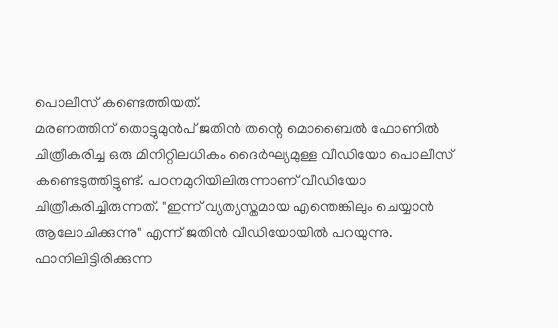പൊലീസ് കണ്ടെത്തിയത്.
മരണത്തിന് തൊട്ടുമുൻപ് ജതിൻ തന്റെ മൊബൈൽ ഫോണിൽ ചിത്രീകരിച്ച ഒരു മിനിറ്റിലധികം ദൈർഘ്യമുള്ള വീഡിയോ പൊലീസ് കണ്ടെടുത്തിട്ടുണ്ട്. പഠനമുറിയിലിരുന്നാണ് വീഡിയോ ചിത്രീകരിച്ചിരുന്നത്. "ഇന്ന് വ്യത്യസ്തമായ എന്തെങ്കിലും ചെയ്യാൻ ആലോചിക്കുന്നു" എന്ന് ജതിൻ വീഡിയോയിൽ പറയുന്നു. ഫാനിലിട്ടിരിക്കുന്ന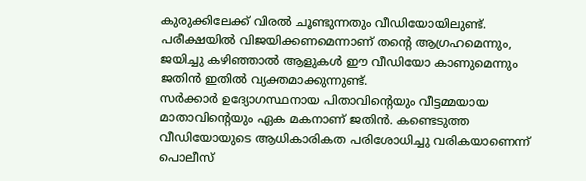കുരുക്കിലേക്ക് വിരൽ ചൂണ്ടുന്നതും വീഡിയോയിലുണ്ട്. പരീക്ഷയിൽ വിജയിക്കണമെന്നാണ് തന്റെ ആഗ്രഹമെന്നും, ജയിച്ചു കഴിഞ്ഞാൽ ആളുകൾ ഈ വീഡിയോ കാണുമെന്നും ജതിൻ ഇതിൽ വ്യക്തമാക്കുന്നുണ്ട്.
സർക്കാർ ഉദ്യോഗസ്ഥനായ പിതാവിന്റെയും വീട്ടമ്മയായ മാതാവിന്റെയും ഏക മകനാണ് ജതിൻ. കണ്ടെടുത്ത വീഡിയോയുടെ ആധികാരികത പരിശോധിച്ചു വരികയാണെന്ന് പൊലീസ്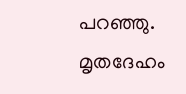പറഞ്ഞു. മൃതദേഹം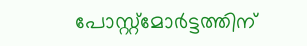പോസ്റ്റ്മോർട്ടത്തിന്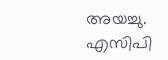അയച്ചു. എസിപി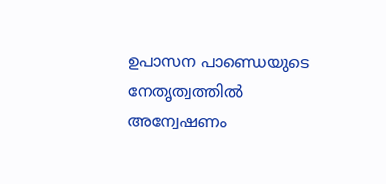ഉപാസന പാണ്ഡെയുടെ നേതൃത്വത്തിൽ അന്വേഷണം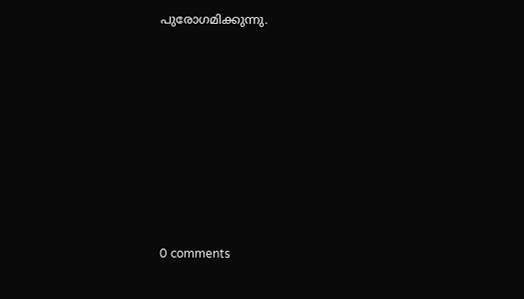പുരോഗമിക്കുന്നു.









0 comments